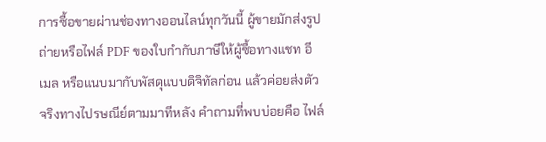การซื้อขายผ่านช่องทางออนไลน์ทุกวันนี้ ผู้ขายมักส่งรูปถ่ายหรือไฟล์ PDF ของใบกำกับภาษีให้ผู้ซื้อทางแชท อีเมล หรือแนบมากับพัสดุแบบดิจิทัลก่อน แล้วค่อยส่งตัวจริงทางไปรษณีย์ตามมาทีหลัง คำถามที่พบบ่อยคือ ไฟล์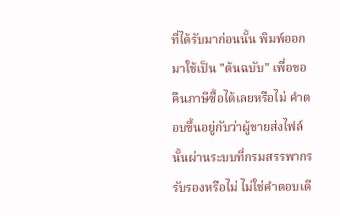ที่ได้รับมาก่อนนั้น พิมพ์ออกมาใช้เป็น "ต้นฉบับ" เพื่อขอคืนภาษีซื้อได้เลยหรือไม่ คำตอบขึ้นอยู่กับว่าผู้ขายส่งไฟล์นั้นผ่านระบบที่กรมสรรพากรรับรองหรือไม่ ไม่ใช่คำตอบเดี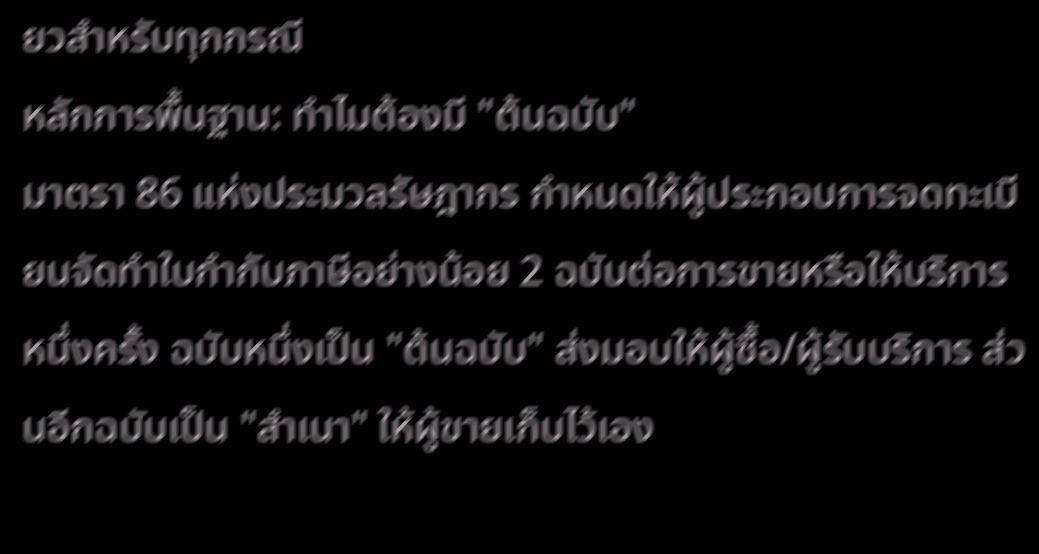ยวสำหรับทุกกรณี
หลักการพื้นฐาน: ทำไมต้องมี "ต้นฉบับ"
มาตรา 86 แห่งประมวลรัษฎากร กำหนดให้ผู้ประกอบการจดทะเบียนจัดทำใบกำกับภาษีอย่างน้อย 2 ฉบับต่อการขายหรือให้บริการหนึ่งครั้ง ฉบับหนึ่งเป็น "ต้นฉบับ" ส่งมอบให้ผู้ซื้อ/ผู้รับบริการ ส่วนอีกฉบับเป็น "สำเนา" ให้ผู้ขายเก็บไว้เอง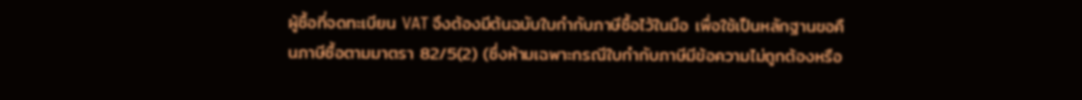ผู้ซื้อที่จดทะเบียน VAT จึงต้องมีต้นฉบับใบกำกับภาษีซื้อไว้ในมือ เพื่อใช้เป็นหลักฐานขอคืนภาษีซื้อตามมาตรา 82/5(2) (ซึ่งห้ามเฉพาะกรณีใบกำกับภาษีมีข้อความไม่ถูกต้องหรือ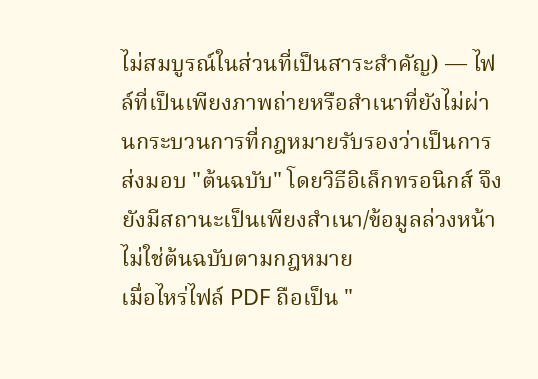ไม่สมบูรณ์ในส่วนที่เป็นสาระสำคัญ) — ไฟล์ที่เป็นเพียงภาพถ่ายหรือสำเนาที่ยังไม่ผ่านกระบวนการที่กฎหมายรับรองว่าเป็นการส่งมอบ "ต้นฉบับ" โดยวิธีอิเล็กทรอนิกส์ จึงยังมีสถานะเป็นเพียงสำเนา/ข้อมูลล่วงหน้า ไม่ใช่ต้นฉบับตามกฎหมาย
เมื่อไหร่ไฟล์ PDF ถือเป็น "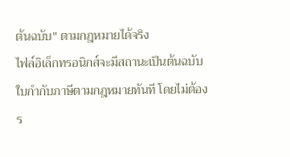ต้นฉบับ" ตามกฎหมายได้จริง
ไฟล์อิเล็กทรอนิกส์จะมีสถานะเป็นต้นฉบับใบกำกับภาษีตามกฎหมายทันที โดยไม่ต้องร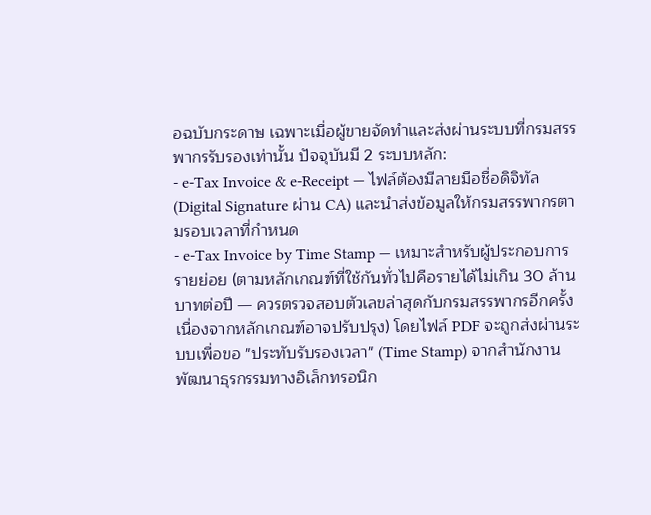อฉบับกระดาษ เฉพาะเมื่อผู้ขายจัดทำและส่งผ่านระบบที่กรมสรรพากรรับรองเท่านั้น ปัจจุบันมี 2 ระบบหลัก:
- e-Tax Invoice & e-Receipt — ไฟล์ต้องมีลายมือชื่อดิจิทัล (Digital Signature ผ่าน CA) และนำส่งข้อมูลให้กรมสรรพากรตามรอบเวลาที่กำหนด
- e-Tax Invoice by Time Stamp — เหมาะสำหรับผู้ประกอบการรายย่อย (ตามหลักเกณฑ์ที่ใช้กันทั่วไปคือรายได้ไม่เกิน 30 ล้านบาทต่อปี — ควรตรวจสอบตัวเลขล่าสุดกับกรมสรรพากรอีกครั้งเนื่องจากหลักเกณฑ์อาจปรับปรุง) โดยไฟล์ PDF จะถูกส่งผ่านระบบเพื่อขอ "ประทับรับรองเวลา" (Time Stamp) จากสำนักงานพัฒนาธุรกรรมทางอิเล็กทรอนิก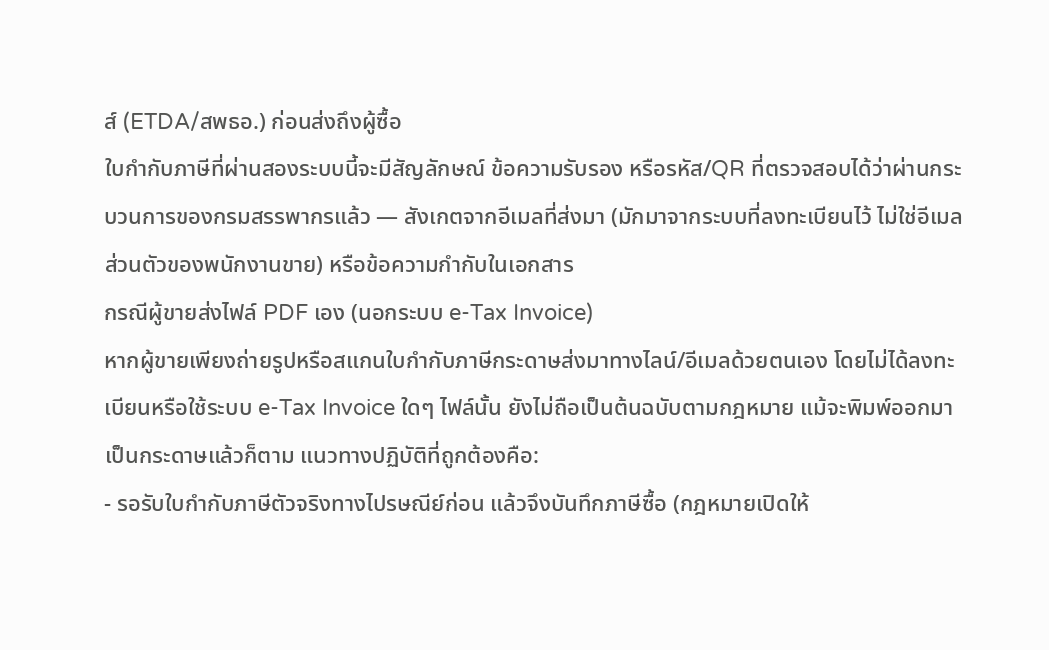ส์ (ETDA/สพธอ.) ก่อนส่งถึงผู้ซื้อ
ใบกำกับภาษีที่ผ่านสองระบบนี้จะมีสัญลักษณ์ ข้อความรับรอง หรือรหัส/QR ที่ตรวจสอบได้ว่าผ่านกระบวนการของกรมสรรพากรแล้ว — สังเกตจากอีเมลที่ส่งมา (มักมาจากระบบที่ลงทะเบียนไว้ ไม่ใช่อีเมลส่วนตัวของพนักงานขาย) หรือข้อความกำกับในเอกสาร
กรณีผู้ขายส่งไฟล์ PDF เอง (นอกระบบ e-Tax Invoice)
หากผู้ขายเพียงถ่ายรูปหรือสแกนใบกำกับภาษีกระดาษส่งมาทางไลน์/อีเมลด้วยตนเอง โดยไม่ได้ลงทะเบียนหรือใช้ระบบ e-Tax Invoice ใดๆ ไฟล์นั้น ยังไม่ถือเป็นต้นฉบับตามกฎหมาย แม้จะพิมพ์ออกมาเป็นกระดาษแล้วก็ตาม แนวทางปฏิบัติที่ถูกต้องคือ:
- รอรับใบกำกับภาษีตัวจริงทางไปรษณีย์ก่อน แล้วจึงบันทึกภาษีซื้อ (กฎหมายเปิดให้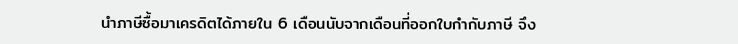นำภาษีซื้อมาเครดิตได้ภายใน 6 เดือนนับจากเดือนที่ออกใบกำกับภาษี จึง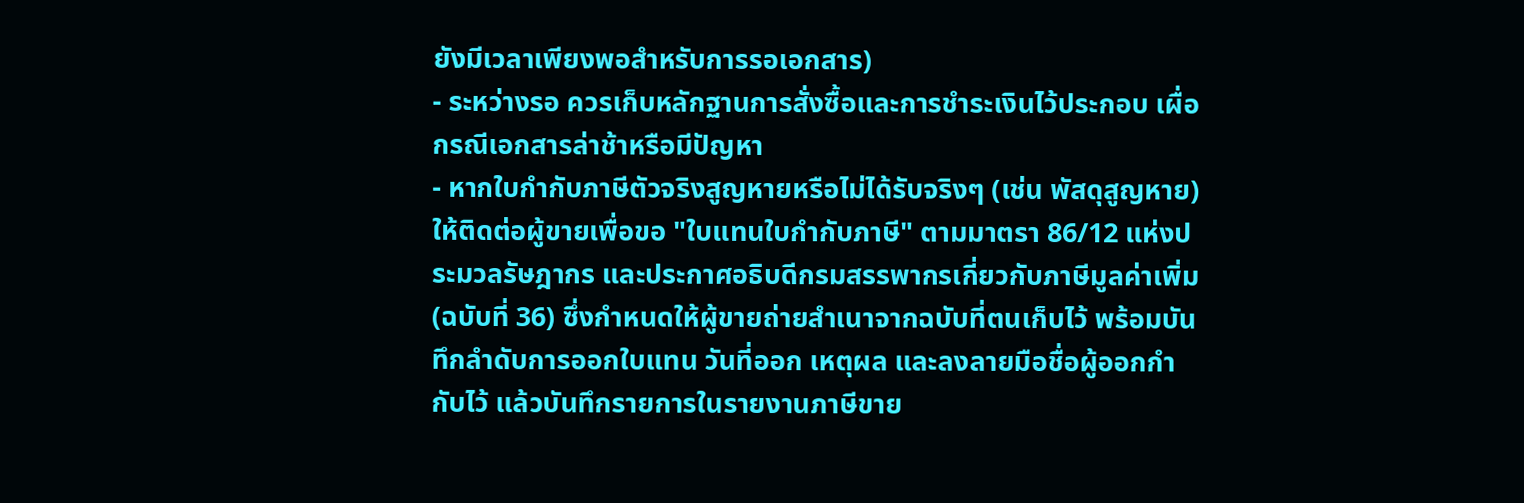ยังมีเวลาเพียงพอสำหรับการรอเอกสาร)
- ระหว่างรอ ควรเก็บหลักฐานการสั่งซื้อและการชำระเงินไว้ประกอบ เผื่อกรณีเอกสารล่าช้าหรือมีปัญหา
- หากใบกำกับภาษีตัวจริงสูญหายหรือไม่ได้รับจริงๆ (เช่น พัสดุสูญหาย) ให้ติดต่อผู้ขายเพื่อขอ "ใบแทนใบกำกับภาษี" ตามมาตรา 86/12 แห่งประมวลรัษฎากร และประกาศอธิบดีกรมสรรพากรเกี่ยวกับภาษีมูลค่าเพิ่ม (ฉบับที่ 36) ซึ่งกำหนดให้ผู้ขายถ่ายสำเนาจากฉบับที่ตนเก็บไว้ พร้อมบันทึกลำดับการออกใบแทน วันที่ออก เหตุผล และลงลายมือชื่อผู้ออกกำกับไว้ แล้วบันทึกรายการในรายงานภาษีขาย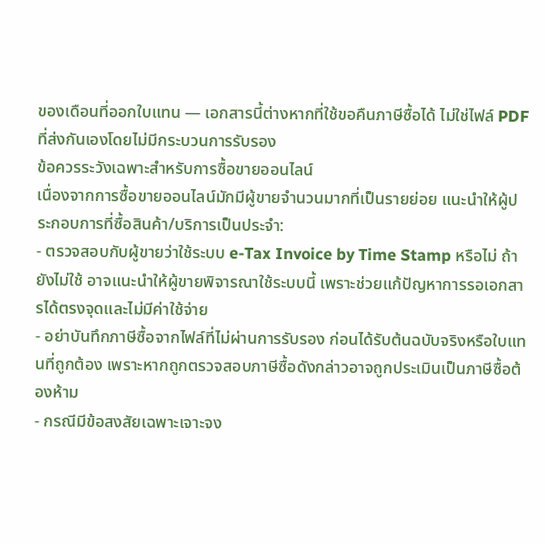ของเดือนที่ออกใบแทน — เอกสารนี้ต่างหากที่ใช้ขอคืนภาษีซื้อได้ ไม่ใช่ไฟล์ PDF ที่ส่งกันเองโดยไม่มีกระบวนการรับรอง
ข้อควรระวังเฉพาะสำหรับการซื้อขายออนไลน์
เนื่องจากการซื้อขายออนไลน์มักมีผู้ขายจำนวนมากที่เป็นรายย่อย แนะนำให้ผู้ประกอบการที่ซื้อสินค้า/บริการเป็นประจำ:
- ตรวจสอบกับผู้ขายว่าใช้ระบบ e-Tax Invoice by Time Stamp หรือไม่ ถ้ายังไม่ใช้ อาจแนะนำให้ผู้ขายพิจารณาใช้ระบบนี้ เพราะช่วยแก้ปัญหาการรอเอกสารได้ตรงจุดและไม่มีค่าใช้จ่าย
- อย่าบันทึกภาษีซื้อจากไฟล์ที่ไม่ผ่านการรับรอง ก่อนได้รับต้นฉบับจริงหรือใบแทนที่ถูกต้อง เพราะหากถูกตรวจสอบภาษีซื้อดังกล่าวอาจถูกประเมินเป็นภาษีซื้อต้องห้าม
- กรณีมีข้อสงสัยเฉพาะเจาะจง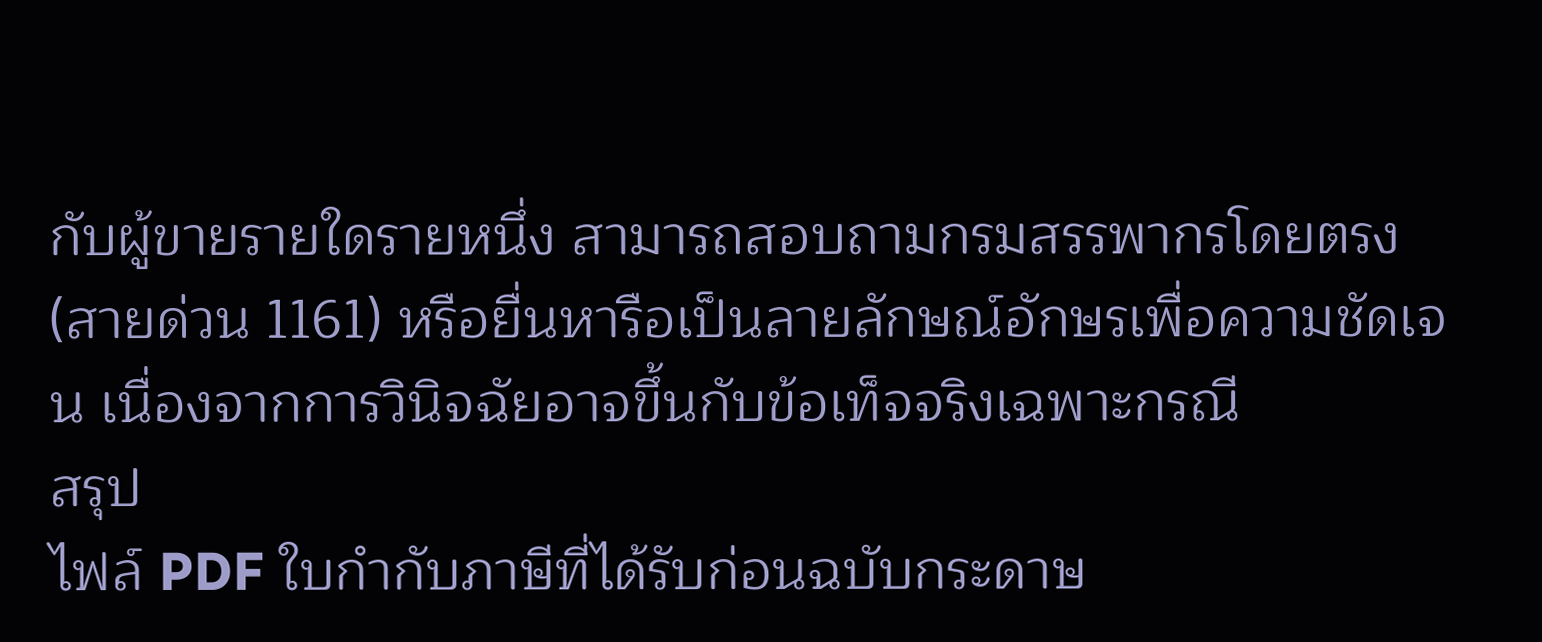กับผู้ขายรายใดรายหนึ่ง สามารถสอบถามกรมสรรพากรโดยตรง (สายด่วน 1161) หรือยื่นหารือเป็นลายลักษณ์อักษรเพื่อความชัดเจน เนื่องจากการวินิจฉัยอาจขึ้นกับข้อเท็จจริงเฉพาะกรณี
สรุป
ไฟล์ PDF ใบกำกับภาษีที่ได้รับก่อนฉบับกระดาษ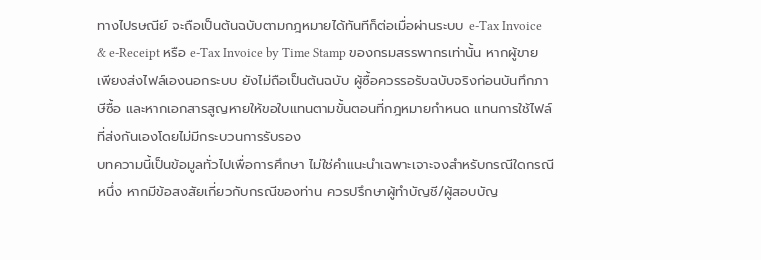ทางไปรษณีย์ จะถือเป็นต้นฉบับตามกฎหมายได้ทันทีก็ต่อเมื่อผ่านระบบ e-Tax Invoice & e-Receipt หรือ e-Tax Invoice by Time Stamp ของกรมสรรพากรเท่านั้น หากผู้ขายเพียงส่งไฟล์เองนอกระบบ ยังไม่ถือเป็นต้นฉบับ ผู้ซื้อควรรอรับฉบับจริงก่อนบันทึกภาษีซื้อ และหากเอกสารสูญหายให้ขอใบแทนตามขั้นตอนที่กฎหมายกำหนด แทนการใช้ไฟล์ที่ส่งกันเองโดยไม่มีกระบวนการรับรอง
บทความนี้เป็นข้อมูลทั่วไปเพื่อการศึกษา ไม่ใช่คำแนะนำเฉพาะเจาะจงสำหรับกรณีใดกรณีหนึ่ง หากมีข้อสงสัยเกี่ยวกับกรณีของท่าน ควรปรึกษาผู้ทำบัญชี/ผู้สอบบัญ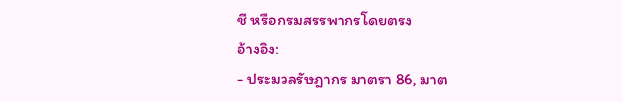ชี หรือกรมสรรพากรโดยตรง
อ้างอิง:
- ประมวลรัษฎากร มาตรา 86, มาต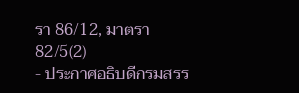รา 86/12, มาตรา 82/5(2)
- ประกาศอธิบดีกรมสรร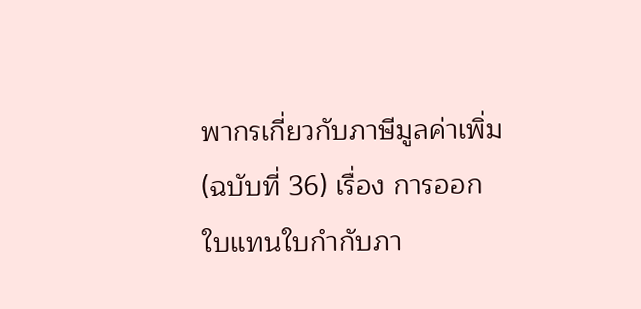พากรเกี่ยวกับภาษีมูลค่าเพิ่ม (ฉบับที่ 36) เรื่อง การออกใบแทนใบกำกับภา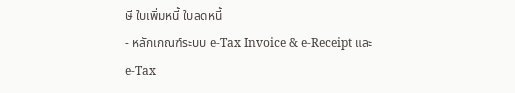ษี ใบเพิ่มหนี้ ใบลดหนี้
- หลักเกณฑ์ระบบ e-Tax Invoice & e-Receipt และ e-Tax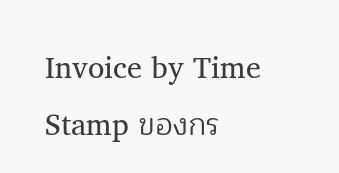Invoice by Time Stamp ของกร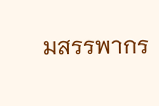มสรรพากร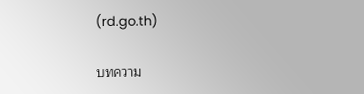(rd.go.th)

บทความ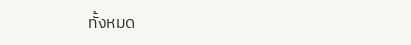ทั้งหมด